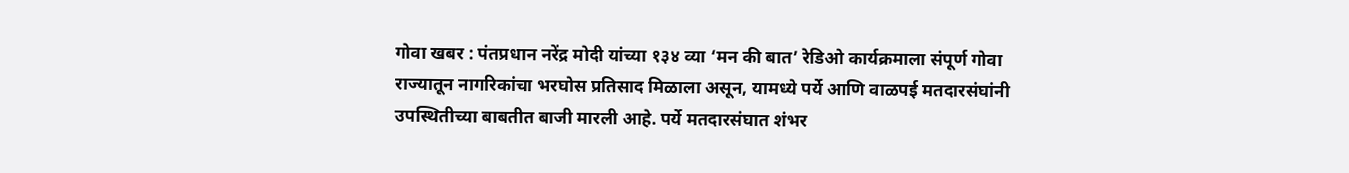गोवा खबर : पंतप्रधान नरेंद्र मोदी यांच्या १३४ व्या ‘मन की बात’ रेडिओ कार्यक्रमाला संपूर्ण गोवा राज्यातून नागरिकांचा भरघोस प्रतिसाद मिळाला असून, यामध्ये पर्ये आणि वाळपई मतदारसंघांनी उपस्थितीच्या बाबतीत बाजी मारली आहे. पर्ये मतदारसंघात शंभर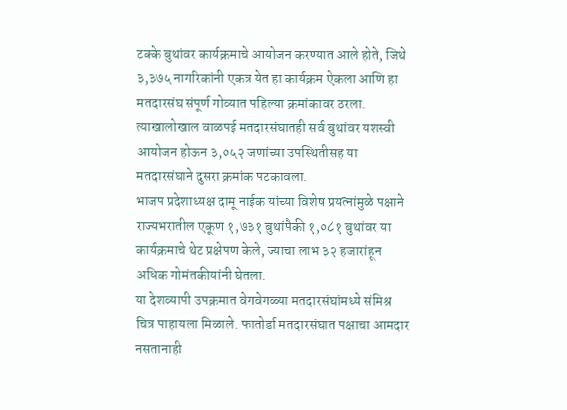टक्के बुथांवर कार्यक्रमाचे आयोजन करण्यात आले होते, जिथे ३,३७५ नागरिकांनी एकत्र येत हा कार्यक्रम ऐकला आणि हा मतदारसंघ संपूर्ण गोव्यात पहिल्या क्रमांकावर ठरला. त्याखालोखाल वाळपई मतदारसंघातही सर्व बुथांवर यशस्वी आयोजन होऊन ३,०५२ जणांच्या उपस्थितीसह या मतदारसंघाने दुसरा क्रमांक पटकावला.
भाजप प्रदेशाध्यक्ष दामू नाईक यांच्या विशेष प्रयत्नांमुळे पक्षाने राज्यभरातील एकूण १,७३१ बुथांपैकी १,०८१ बुथांवर या कार्यक्रमाचे थेट प्रक्षेपण केले, ज्याचा लाभ ३२ हजारांहून अधिक गोमंतकीयांनी घेतला.
या देशव्यापी उपक्रमात वेगवेगळ्या मतदारसंघांमध्ये संमिश्र चित्र पाहायला मिळाले. फातोर्डा मतदारसंघात पक्षाचा आमदार नसतानाही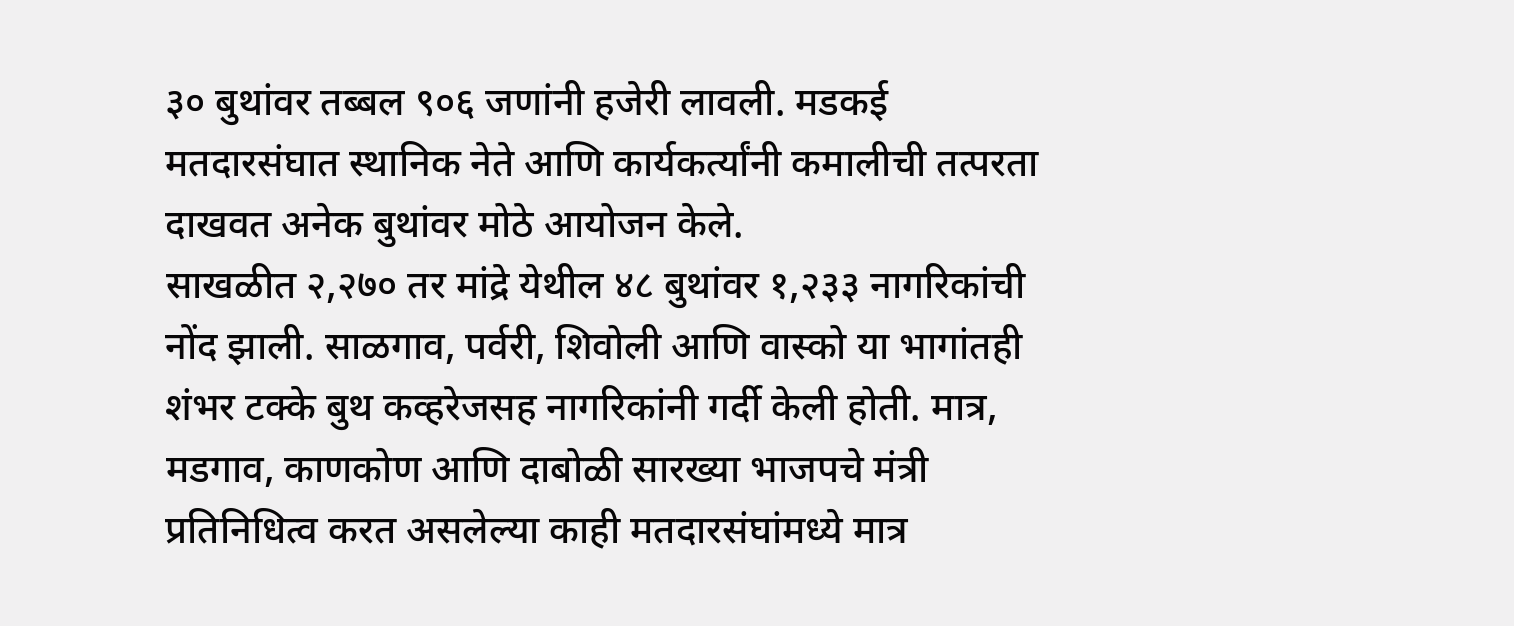३० बुथांवर तब्बल ९०६ जणांनी हजेरी लावली. मडकई मतदारसंघात स्थानिक नेते आणि कार्यकर्त्यांनी कमालीची तत्परता दाखवत अनेक बुथांवर मोठे आयोजन केले.
साखळीत २,२७० तर मांद्रे येथील ४८ बुथांवर १,२३३ नागरिकांची नोंद झाली. साळगाव, पर्वरी, शिवोली आणि वास्को या भागांतही शंभर टक्के बुथ कव्हरेजसह नागरिकांनी गर्दी केली होती. मात्र, मडगाव, काणकोण आणि दाबोळी सारख्या भाजपचे मंत्री प्रतिनिधित्व करत असलेल्या काही मतदारसंघांमध्ये मात्र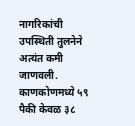नागरिकांची उपस्थिती तुलनेने अत्यंत कमी जाणवली. काणकोणमध्ये ५९ पैकी केवळ ३८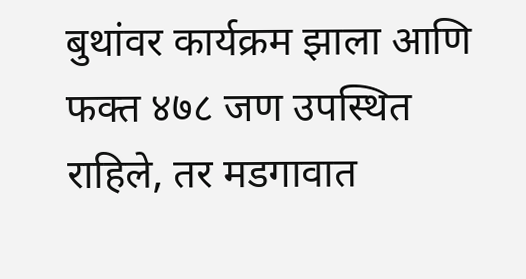बुथांवर कार्यक्रम झाला आणि फक्त ४७८ जण उपस्थित राहिले, तर मडगावात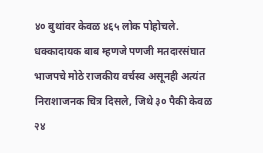४० बुथांवर केवळ ४६५ लोक पोहोचले. धक्कादायक बाब म्हणजे पणजी मतदारसंघात भाजपचे मोठे राजकीय वर्चस्व असूनही अत्यंत निराशाजनक चित्र दिसले, जिथे ३० पैकी केवळ २४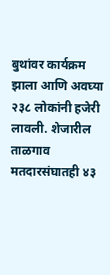बुथांवर कार्यक्रम झाला आणि अवघ्या २३८ लोकांनी हजेरी लावली. शेजारील ताळगाव मतदारसंघातही ४३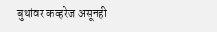बुथांवर कव्हरेज असूनही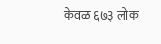केवळ ६७३ लोक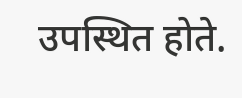उपस्थित होते.